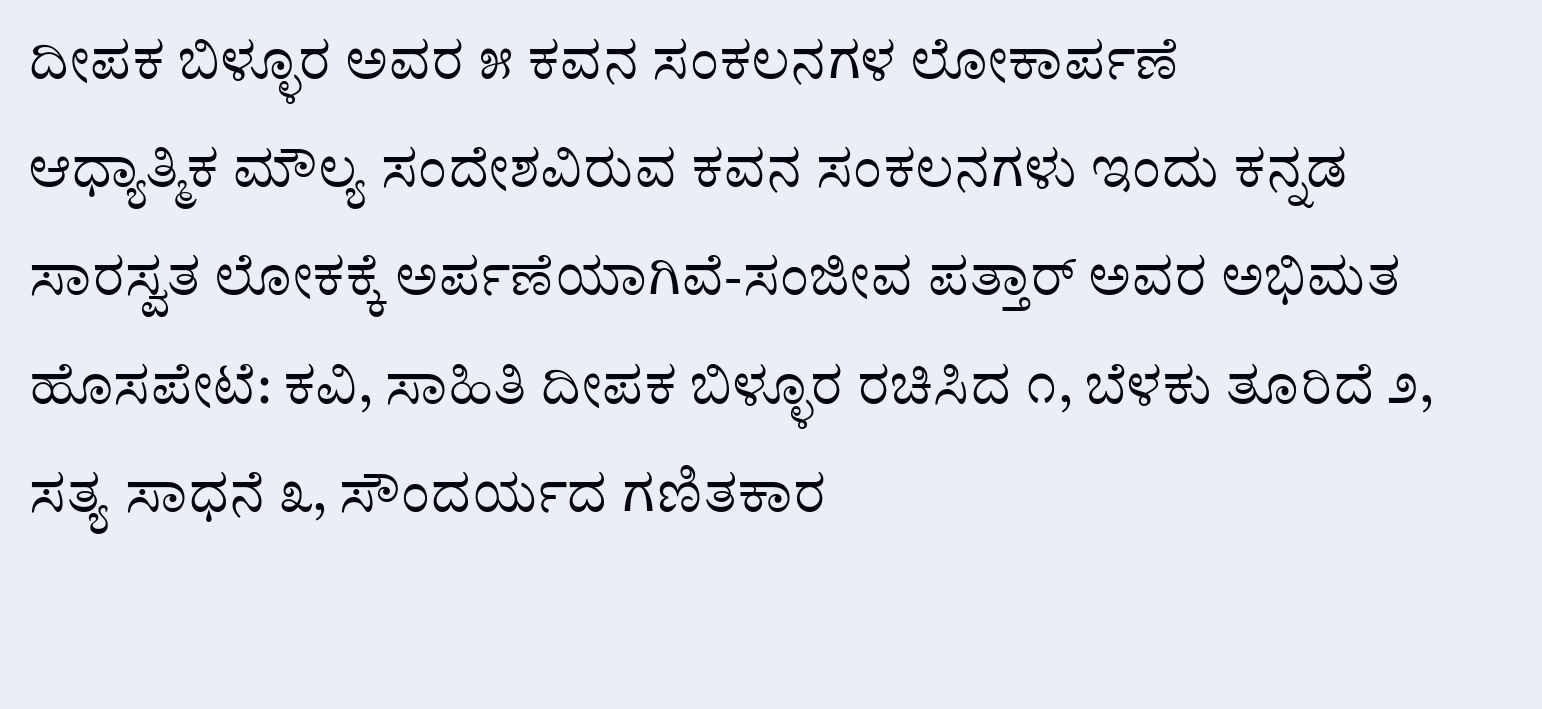ದೀಪಕ ಬಿಳ್ಳೂರ ಅವರ ೫ ಕವನ ಸಂಕಲನಗಳ ಲೋಕಾರ್ಪಣೆ
ಆಧ್ಯಾತ್ಮಿಕ ಮೌಲ್ಯ ಸಂದೇಶವಿರುವ ಕವನ ಸಂಕಲನಗಳು ಇಂದು ಕನ್ನಡ ಸಾರಸ್ವತ ಲೋಕಕ್ಕೆ ಅರ್ಪಣೆಯಾಗಿವೆ-ಸಂಜೀವ ಪತ್ತಾರ್ ಅವರ ಅಭಿಮತ ಹೊಸಪೇಟೆ: ಕವಿ, ಸಾಹಿತಿ ದೀಪಕ ಬಿಳ್ಳೂರ ರಚಿಸಿದ ೧, ಬೆಳಕು ತೂರಿದೆ ೨, ಸತ್ಯ ಸಾಧನೆ ೩, ಸೌಂದರ್ಯದ ಗಣಿತಕಾರ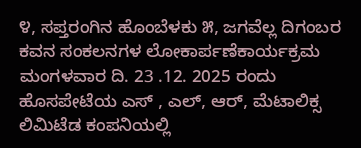೪, ಸಪ್ತರಂಗಿನ ಹೊಂಬೆಳಕು ೫, ಜಗವೆಲ್ಲ ದಿಗಂಬರ ಕವನ ಸಂಕಲನಗಳ ಲೋಕಾರ್ಪಣೆಕಾರ್ಯಕ್ರಮ ಮಂಗಳವಾರ ದಿ. 23 .12. 2025 ರಂದು ಹೊಸಪೇಟೆಯ ಎಸ್ , ಎಲ್, ಆರ್, ಮೆಟಾಲಿಕ್ಸ ಲಿಮಿಟೆಡ ಕಂಪನಿಯಲ್ಲಿ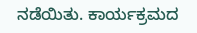ನಡೆಯಿತು. ಕಾರ್ಯಕ್ರಮದ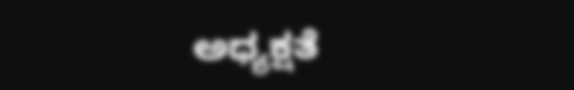ಅಧ್ಯಕ್ಷತೆ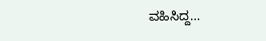ವಹಿಸಿದ್ದ…